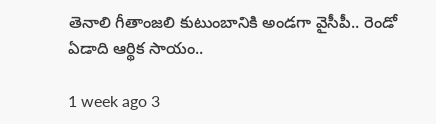తెనాలి గీతాంజలి కుటుంబానికి అండగా వైసీపీ.. రెండో ఏడాది ఆర్థిక సాయం..

1 week ago 3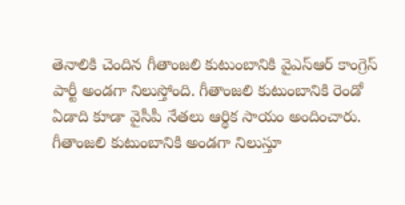తెనాలికి చెందిన గీతాంజలి కుటుంబానికి వైఎస్ఆర్ కాంగ్రెస్ పార్టీ అండగా నిలుస్తోంది. గీతాంజలి కుటుంబానికి రెండో ఏడాది కూడా వైసీపీ నేతలు ఆర్థిక సాయం అందించారు. గీతాంజలి కుటుంబానికి అండగా నిలుస్తూ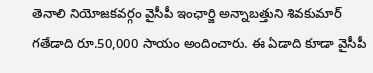తెనాలి నియోజకవర్గం వైసీపీ ఇంఛార్జి అన్నాబత్తుని శివకుమార్ గతేడాది రూ.50,000 సాయం అందించారు. ఈ ఏడాది కూడా వైసీపీ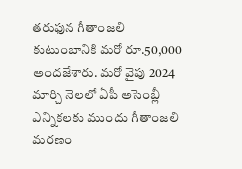తరుఫున గీతాంజలి కుటుంబానికి మరో రూ.50,000 అందజేశారు. మరో వైపు 2024 మార్చి నెలలో ఏపీ అసెంబ్లీ ఎన్నికలకు ముందు గీతాంజలి మరణం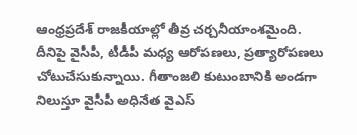ఆంధ్రప్రదేశ్ రాజకీయాల్లో తీవ్ర చర్చనీయాంశమైంది. దీనిపై వైసీపీ, టీడీపీ మధ్య ఆరోపణలు, ప్రత్యారోపణలు చోటుచేసుకున్నాయి. గీతాంజలి కుటుంబానికి అండగా నిలుస్తూ వైసీపీ అధినేత వైఎస్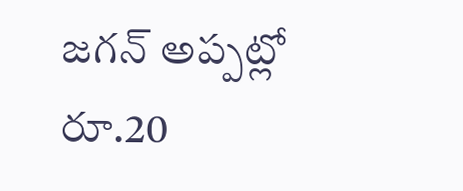జగన్ అప్పట్లో రూ.20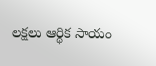లక్షలు ఆర్థిక సాయం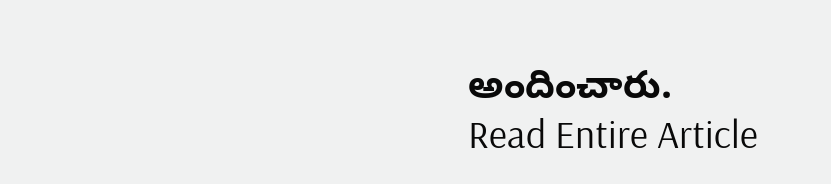అందించారు.
Read Entire Article